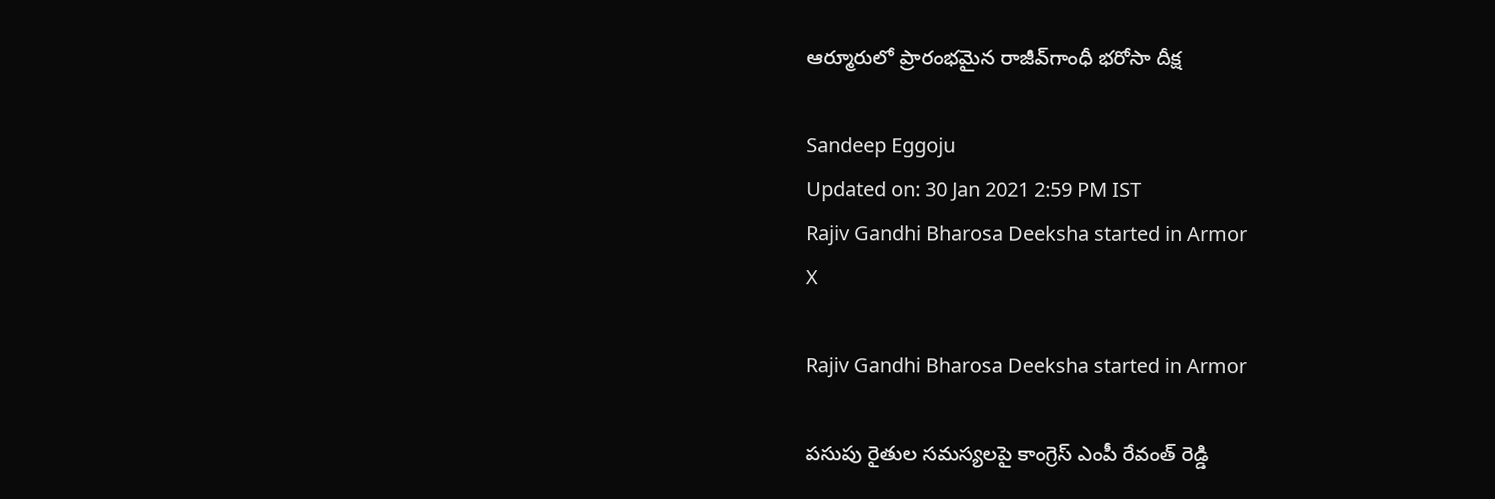ఆర్మూరులో ప్రారంభమైన రాజీవ్‌గాంధీ భరోసా దీక్ష

Sandeep Eggoju
Updated on: 30 Jan 2021 2:59 PM IST
Rajiv Gandhi Bharosa Deeksha started in Armor
X

Rajiv Gandhi Bharosa Deeksha started in Armor

పసుపు రైతుల సమస్యలపై కాంగ్రెస్ ఎంపీ రేవంత్ రెడ్డి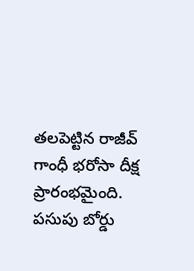తలపెట్టిన రాజీవ్ గాంధీ భరోసా దీక్ష ప్రారంభమైంది. పసుపు బోర్డు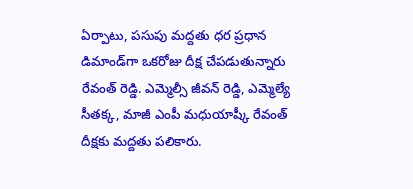ఏర్పాటు, పసుపు మద్దతు ధర ప్రధాన డిమాండ్‌గా ఒకరోజు దీక్ష చేపడుతున్నారు రేవంత్ రెడ్డి. ఎమ్మెల్సీ జీవన్ రెడ్డి, ఎమ్మెల్యే సీతక్క, మాజీ ఎంపీ మధుయాష్కీ రేవంత్ దీక్షకు మద్దతు పలికారు.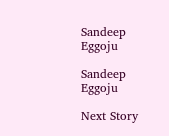Sandeep Eggoju

Sandeep Eggoju

Next Story